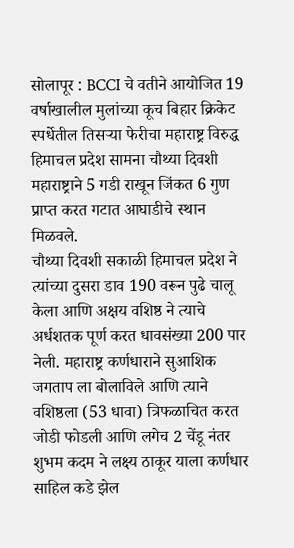सोलापूर : BCCI चे वतीने आयोजित 19 वर्षाखालील मुलांच्या कूच बिहार क्रिकेट स्पर्धेतील तिसऱ्या फेरीचा महाराष्ट्र विरुद्ध हिमाचल प्रदेश सामना चौथ्या दिवशी महाराष्ट्राने 5 गडी राखून जिंकत 6 गुण प्राप्त करत गटात आघाडीचे स्थान मिळवले.
चौथ्या दिवशी सकाळी हिमाचल प्रदेश ने त्यांच्या दुसरा डाव 190 वरून पुढे चालू केला आणि अक्षय वशिष्ठ ने त्याचे अर्धशतक पूर्ण करत धावसंख्या 200 पार नेली. महाराष्ट्र कर्णधाराने सुआशिक जगताप ला बोलाविले आणि त्याने वशिष्ठला (53 धावा) त्रिफळाचित करत जोडी फोडली आणि लगेच 2 चेंडू नंतर शुभम कदम ने लक्ष्य ठाकूर याला कर्णधार साहिल कडे झेल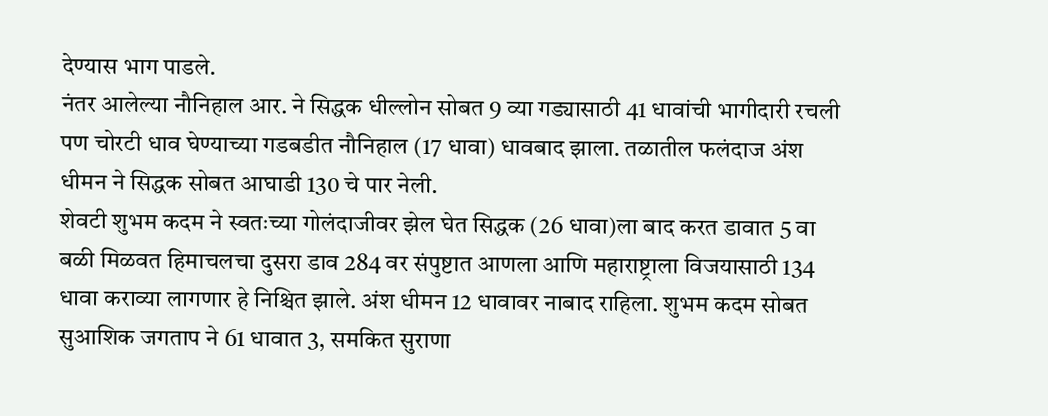देण्यास भाग पाडले.
नंतर आलेल्या नौनिहाल आर. ने सिद्धक धील्लोन सोबत 9 व्या गड्यासाठी 41 धावांची भागीदारी रचली पण चोरटी धाव घेण्याच्या गडबडीत नौनिहाल (17 धावा) धावबाद झाला. तळातील फलंदाज अंश धीमन ने सिद्धक सोबत आघाडी 130 चे पार नेली.
शेवटी शुभम कदम ने स्वतःच्या गोलंदाजीवर झेल घेत सिद्धक (26 धावा)ला बाद करत डावात 5 वा बळी मिळवत हिमाचलचा दुसरा डाव 284 वर संपुष्टात आणला आणि महाराष्ट्राला विजयासाठी 134 धावा कराव्या लागणार हे निश्चित झाले. अंश धीमन 12 धावावर नाबाद राहिला. शुभम कदम सोबत सुआशिक जगताप ने 61 धावात 3, समकित सुराणा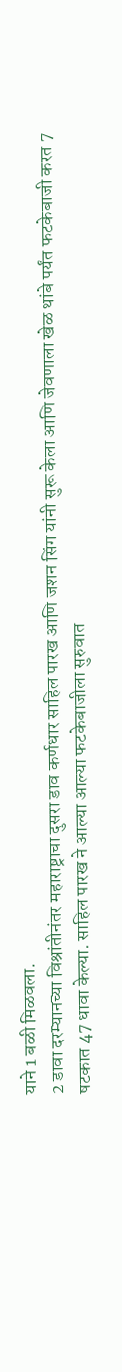याने 1 बळी मिळवला.
2 डावा दरम्यानच्या विश्रांतीनंतर महाराष्ट्राचा दुसरा डाव कर्णधार साहिल पारख आणि जशन सिंग यांनी सुरू केला आणि जेवणाला खेळ थांबे पर्यंत फटकेबाजी करत 7 षटकात 47 धावा केल्या. साहिल पारख ने आल्या आल्या फटकेबाजीला सुरुवात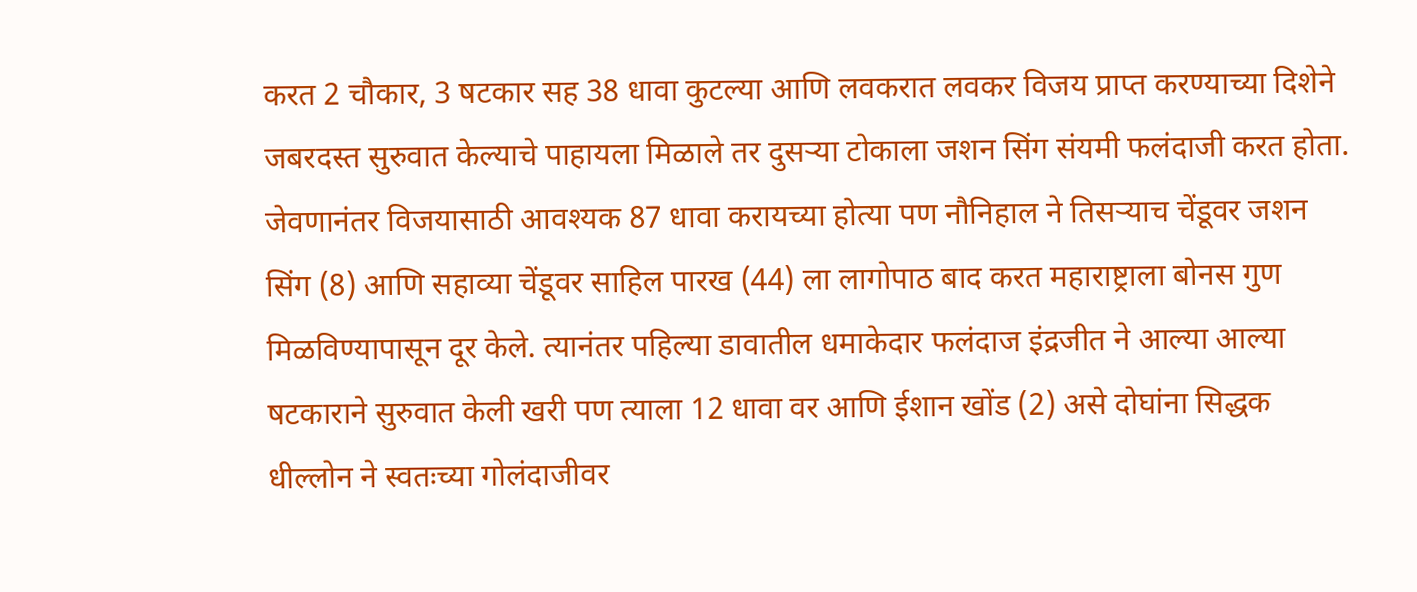करत 2 चौकार, 3 षटकार सह 38 धावा कुटल्या आणि लवकरात लवकर विजय प्राप्त करण्याच्या दिशेने जबरदस्त सुरुवात केल्याचे पाहायला मिळाले तर दुसऱ्या टोकाला जशन सिंग संयमी फलंदाजी करत होता.
जेवणानंतर विजयासाठी आवश्यक 87 धावा करायच्या होत्या पण नौनिहाल ने तिसऱ्याच चेंडूवर जशन सिंग (8) आणि सहाव्या चेंडूवर साहिल पारख (44) ला लागोपाठ बाद करत महाराष्ट्राला बोनस गुण मिळविण्यापासून दूर केले. त्यानंतर पहिल्या डावातील धमाकेदार फलंदाज इंद्रजीत ने आल्या आल्या षटकाराने सुरुवात केली खरी पण त्याला 12 धावा वर आणि ईशान खोंड (2) असे दोघांना सिद्धक धील्लोन ने स्वतःच्या गोलंदाजीवर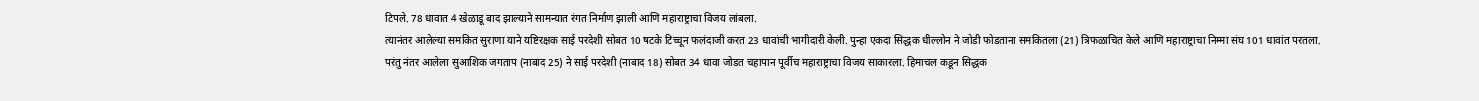टिपले. 78 धावात 4 खेळाडू बाद झाल्याने सामन्यात रंगत निर्माण झाली आणि महाराष्ट्राचा विजय लांबला.
त्यानंतर आलेल्या समकित सुराणा याने यष्टिरक्षक साई परदेशी सोबत 10 षटके टिच्चून फलंदाजी करत 23 धावांची भागीदारी केली. पुन्हा एकदा सिद्धक धील्लोन ने जोडी फोडताना समकितला (21) त्रिफळाचित केले आणि महाराष्ट्राचा निम्मा संघ 101 धावांत परतला. परंतु नंतर आलेला सुआशिक जगताप (नाबाद 25) ने साई परदेशी (नाबाद 18) सोबत 34 धावा जोडत चहापान पूर्वीच महाराष्ट्राचा विजय साकारला. हिमाचल कडून सिद्धक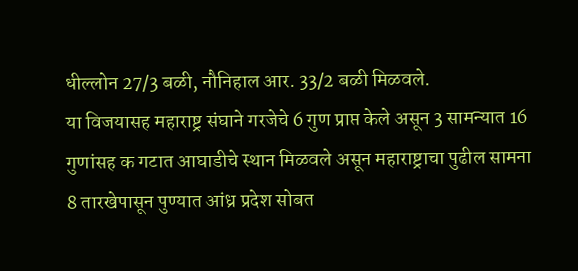धील्लोन 27/3 बळी, नौनिहाल आर. 33/2 बळी मिळवले.
या विजयासह महाराष्ट्र संघाने गरजेचे 6 गुण प्राप्त केले असून 3 सामन्यात 16 गुणांसह क गटात आघाडीचे स्थान मिळवले असून महाराष्ट्राचा पुढील सामना 8 तारखेपासून पुण्यात आंध्र प्रदेश सोबत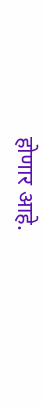होणार आहे.